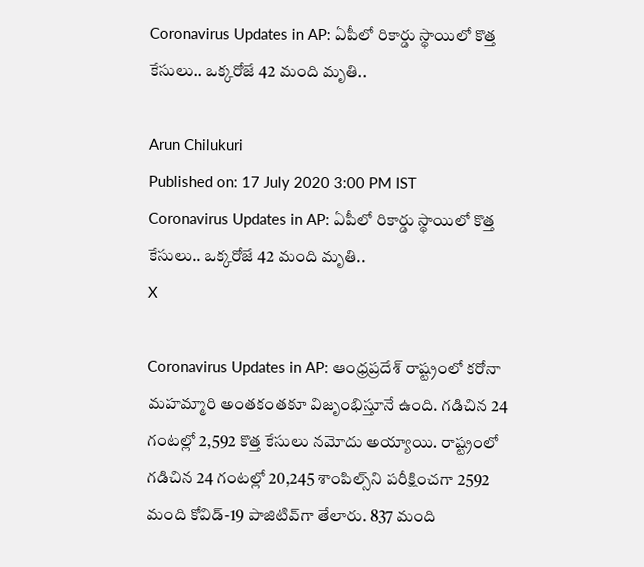Coronavirus Updates in AP: ఏపీలో రికార్డు స్థాయిలో కొత్త కేసులు.. ఒక్కరోజే 42 మంది మృతి..

Arun Chilukuri
Published on: 17 July 2020 3:00 PM IST
Coronavirus Updates in AP: ఏపీలో రికార్డు స్థాయిలో కొత్త కేసులు.. ఒక్కరోజే 42 మంది మృతి..
X

Coronavirus Updates in AP: ఆంధ్రప్రదేశ్ రాష్ట్రంలో కరోనా మహమ్మారి అంతకంతకూ విజృంభిస్తూనే ఉంది. గడిచిన 24 గంటల్లో 2,592 కొత్త కేసులు నమోదు అయ్యాయి. రాష్ట్రంలో గడిచిన 24 గంటల్లో 20,245 శాంపిల్స్‌ని పరీక్షించగా 2592 మంది కోవిడ్-19 పాజిటివ్‌గా తేలారు. 837 మంది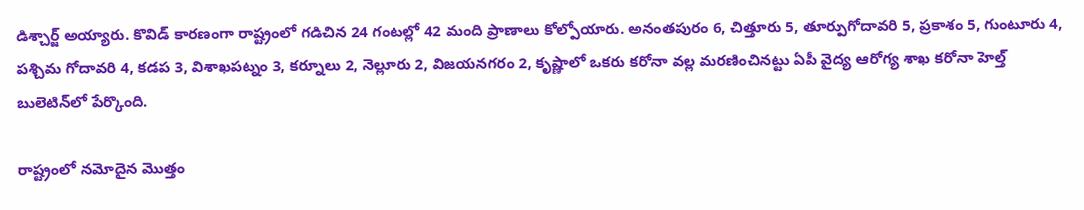డిశ్చార్జ్ అయ్యారు. కొవిడ్‌ కారణంగా రాష్ట్రంలో గడిచిన 24 గంటల్లో 42 మంది ప్రాణాలు కోల్పోయారు. అనంతపురం 6, చిత్తూరు 5, తూర్పుగోదావరి 5, ప్రకాశం 5, గుంటూరు 4, పశ్చిమ గోదావరి 4, కడప 3, విశాఖపట్నం 3, కర్నూలు 2, నెల్లూరు 2, విజయనగరం 2, కృష్ణాలో ఒకరు కరోనా వల్ల మరణించినట్టు ఏపీ వైద్య ఆరోగ్య శాఖ కరోనా హెల్త్ బులెటిన్‌లో పేర్కొంది.

రాష్ట్రంలో నమోదైన మొత్తం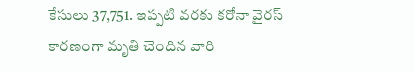కేసులు 37,751. ఇప్పటి వరకు కరోనా వైరస్ కారణంగా మృతి చెందిన వారి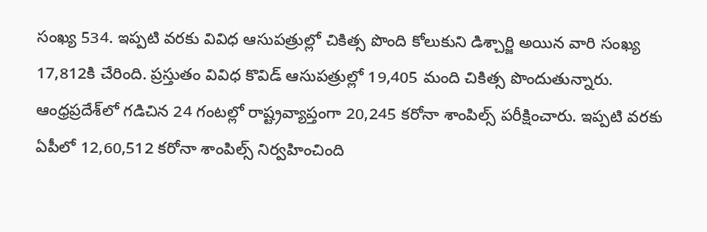సంఖ్య 534. ఇప్పటి వరకు వివిధ ఆసుపత్రుల్లో చికిత్స పొంది కోలుకుని డిశ్చార్జి అయిన వారి సంఖ్య 17,812కి చేరింది. ప్రస్తుతం వివిధ కొవిడ్‌ ఆసుపత్రుల్లో 19,405 మంది చికిత్స పొందుతున్నారు. ఆంధ్రప్రదేశ్‌లో గడిచిన 24 గంటల్లో రాష్ట్రవ్యాప్తంగా 20,245 కరోనా శాంపిల్స్ పరీక్షించారు. ఇప్పటి వరకు ఏపీలో 12,60,512 కరోనా శాంపిల్స్ నిర్వహించింది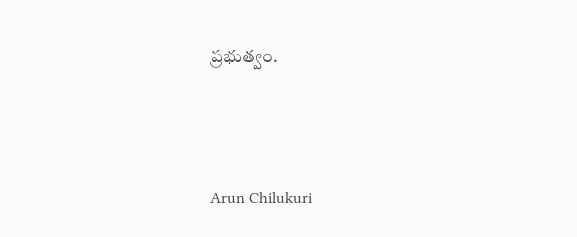ప్రభుత్వం.





Arun Chilukuri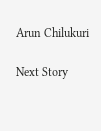Arun Chilukuri

Next Story